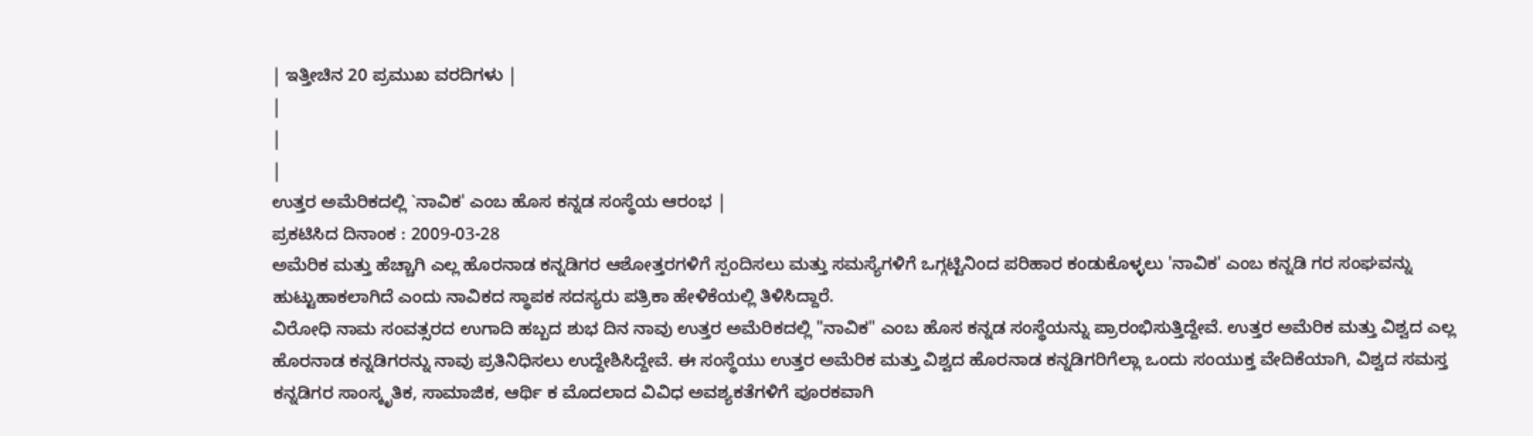| ಇತ್ತೀಚಿನ 20 ಪ್ರಮುಖ ವರದಿಗಳು |
|
|
|
ಉತ್ತರ ಅಮೆರಿಕದಲ್ಲಿ `ನಾವಿಕ' ಎಂಬ ಹೊಸ ಕನ್ನಡ ಸಂಸ್ಥೆಯ ಆರಂಭ |
ಪ್ರಕಟಿಸಿದ ದಿನಾಂಕ : 2009-03-28
ಅಮೆರಿಕ ಮತ್ತು ಹೆಚ್ಚಾಗಿ ಎಲ್ಲ ಹೊರನಾಡ ಕನ್ನಡಿಗರ ಆಶೋತ್ತರಗಳಿಗೆ ಸ್ಪಂದಿಸಲು ಮತ್ತು ಸಮಸ್ಯೆಗಳಿಗೆ ಒಗ್ಗಟ್ಟಿನಿಂದ ಪರಿಹಾರ ಕಂಡುಕೊಳ್ಳಲು 'ನಾವಿಕ' ಎಂಬ ಕನ್ನಡಿ ಗರ ಸಂಘವನ್ನು ಹುಟ್ಟುಹಾಕಲಾಗಿದೆ ಎಂದು ನಾವಿಕದ ಸ್ಥಾಪಕ ಸದಸ್ಯರು ಪತ್ರಿಕಾ ಹೇಳಿಕೆಯಲ್ಲಿ ತಿಳಿಸಿದ್ದಾರೆ.
ವಿರೋಧಿ ನಾಮ ಸಂವತ್ಸರದ ಉಗಾದಿ ಹಬ್ಬದ ಶುಭ ದಿನ ನಾವು ಉತ್ತರ ಅಮೆರಿಕದಲ್ಲಿ "ನಾವಿಕ" ಎಂಬ ಹೊಸ ಕನ್ನಡ ಸಂಸ್ಥೆಯನ್ನು ಪ್ರಾರಂಭಿಸುತ್ತಿದ್ದೇವೆ. ಉತ್ತರ ಅಮೆರಿಕ ಮತ್ತು ವಿಶ್ವದ ಎಲ್ಲ ಹೊರನಾಡ ಕನ್ನಡಿಗರನ್ನು ನಾವು ಪ್ರತಿನಿಧಿಸಲು ಉದ್ದೇಶಿಸಿದ್ದೇವೆ. ಈ ಸಂಸ್ಥೆಯು ಉತ್ತರ ಅಮೆರಿಕ ಮತ್ತು ವಿಶ್ವದ ಹೊರನಾಡ ಕನ್ನಡಿಗರಿಗೆಲ್ಲಾ ಒಂದು ಸಂಯುಕ್ತ ವೇದಿಕೆಯಾಗಿ, ವಿಶ್ವದ ಸಮಸ್ತ ಕನ್ನಡಿಗರ ಸಾಂಸ್ಕೃತಿಕ, ಸಾಮಾಜಿಕ, ಆರ್ಥಿ ಕ ಮೊದಲಾದ ವಿವಿಧ ಅವಶ್ಯಕತೆಗಳಿಗೆ ಪೂರಕವಾಗಿ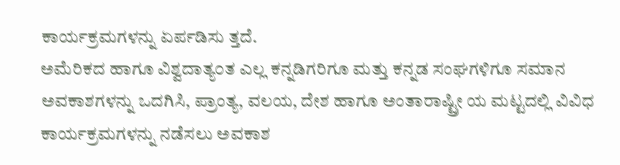ಕಾರ್ಯಕ್ರಮಗಳನ್ನು ಏರ್ಪಡಿಸು ತ್ತದೆ.
ಅಮೆರಿಕದ ಹಾಗೂ ವಿಶ್ವದಾತ್ಯ೦ತ ಎಲ್ಲ ಕನ್ನಡಿಗರಿಗೂ ಮತ್ತು ಕನ್ನಡ ಸಂಘಗಳಿಗೂ ಸಮಾನ ಅವಕಾಶಗಳನ್ನು ಒದಗಿಸಿ, ಪ್ರಾಂತ್ಯ, ವಲಯ, ದೇಶ ಹಾಗೂ ಅಂತಾರಾಷ್ಟ್ರೀ ಯ ಮಟ್ಟದಲ್ಲಿ ವಿವಿಧ ಕಾರ್ಯಕ್ರಮಗಳನ್ನು ನಡೆಸಲು ಅವಕಾಶ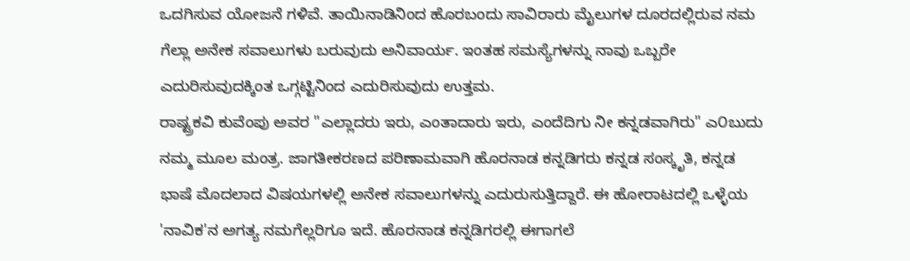ಒದಗಿಸುವ ಯೋಜನೆ ಗಳಿವೆ. ತಾಯಿನಾಡಿನಿಂದ ಹೊರಬಂದು ಸಾವಿರಾರು ಮೈಲುಗಳ ದೂರದಲ್ಲಿರುವ ನಮ ಗೆಲ್ಲಾ ಅನೇಕ ಸವಾಲುಗಳು ಬರುವುದು ಅನಿವಾರ್ಯ. ಇಂತಹ ಸಮಸ್ಯೆಗಳನ್ನು ನಾವು ಒಬ್ಬರೇ ಎದುರಿಸುವುದಕ್ಕಿಂತ ಒಗ್ಗಟ್ಟಿನಿಂದ ಎದುರಿಸುವುದು ಉತ್ತಮ.
ರಾಷ್ಟ್ರಕವಿ ಕುವೆಂಪು ಅವರ "ಎಲ್ಲಾದರು ಇರು, ಎಂತಾದಾರು ಇರು, ಎಂದೆದಿಗು ನೀ ಕನ್ನಡವಾಗಿರು" ಎ೦ಬುದು ನಮ್ಮ ಮೂಲ ಮಂತ್ರ. ಜಾಗತೀಕರಣದ ಪರಿಣಾಮವಾಗಿ ಹೊರನಾಡ ಕನ್ನಡಿಗರು ಕನ್ನಡ ಸಂಸ್ಕೃತಿ, ಕನ್ನಡ ಭಾಷೆ ಮೊದಲಾದ ವಿಷಯಗಳಲ್ಲಿ ಅನೇಕ ಸವಾಲುಗಳನ್ನು ಎದುರುಸುತ್ತಿದ್ದಾರೆ. ಈ ಹೋರಾಟದಲ್ಲಿ ಒಳ್ಳೆಯ 'ನಾವಿಕ'ನ ಅಗತ್ಯ ನಮಗೆಲ್ಲರಿಗೂ ಇದೆ. ಹೊರನಾಡ ಕನ್ನಡಿಗರಲ್ಲಿ ಈಗಾಗಲೆ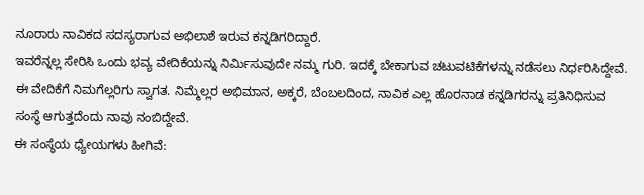ನೂರಾರು ನಾವಿಕದ ಸದಸ್ಯರಾಗುವ ಅಭಿಲಾಶೆ ಇರುವ ಕನ್ನಡಿಗರಿದ್ದಾರೆ.
ಇವರೆನ್ನಲ್ಲ ಸೇರಿಸಿ ಒಂದು ಭವ್ಯ ವೇದಿಕೆಯನ್ನು ನಿರ್ಮಿಸುವುದೇ ನಮ್ಮ ಗುರಿ. ಇದಕ್ಕೆ ಬೇಕಾಗುವ ಚಟುವಟಿಕೆಗಳನ್ನು ನಡೆಸಲು ನಿರ್ಧರಿಸಿದ್ದೇವೆ. ಈ ವೇದಿಕೆಗೆ ನಿಮಗೆಲ್ಲರಿಗು ಸ್ವಾಗತ. ನಿಮ್ಮೆಲ್ಲರ ಅಭಿಮಾನ, ಅಕ್ಕರೆ, ಬೆಂಬಲದಿಂದ, ನಾವಿಕ ಎಲ್ಲ ಹೊರನಾಡ ಕನ್ನಡಿಗರನ್ನು ಪ್ರತಿನಿಧಿಸುವ ಸಂಸ್ಥೆ ಆಗುತ್ತದೆಂದು ನಾವು ನಂಬಿದ್ದೇವೆ.
ಈ ಸಂಸ್ಥೆಯ ಧ್ಯೇಯಗಳು ಹೀಗಿವೆ: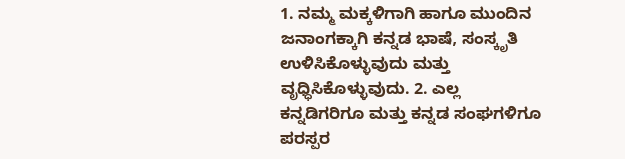1. ನಮ್ಮ ಮಕ್ಕಳಿಗಾಗಿ ಹಾಗೂ ಮುಂದಿನ ಜನಾಂಗಕ್ಕಾಗಿ ಕನ್ನಡ ಭಾಷೆ, ಸಂಸ್ಕೃತಿ ಉಳಿಸಿಕೊಳ್ಳುವುದು ಮತ್ತು ವೃಧ್ಧಿಸಿಕೊಳ್ಳುವುದು. 2. ಎಲ್ಲ ಕನ್ನಡಿಗರಿಗೂ ಮತ್ತು ಕನ್ನಡ ಸಂಘಗಳಿಗೂ ಪರಸ್ಪರ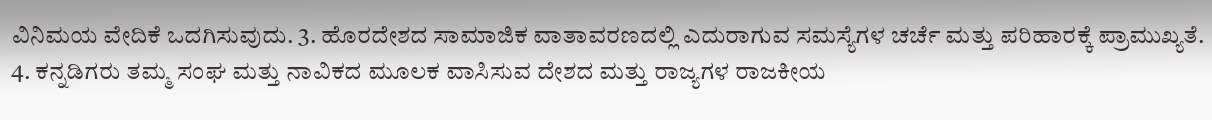ವಿನಿಮಯ ವೇದಿಕೆ ಒದಗಿಸುವುದು. 3. ಹೊರದೇಶದ ಸಾಮಾಜಿಕ ವಾತಾವರಣದಲ್ಲಿ ಎದುರಾಗುವ ಸಮಸ್ಯೆಗಳ ಚರ್ಚೆ ಮತ್ತು ಪರಿಹಾರಕ್ಕೆ ಪ್ರಾಮುಖ್ಯತೆ. 4. ಕನ್ನಡಿಗರು ತಮ್ಮ ಸಂಘ ಮತ್ತು ನಾವಿಕದ ಮೂಲಕ ವಾಸಿಸುವ ದೇಶದ ಮತ್ತು ರಾಜ್ಯಗಳ ರಾಜಕೀಯ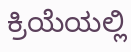ಕ್ರಿಯೆಯಲ್ಲಿ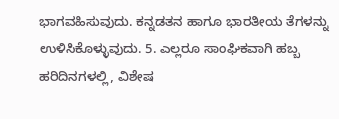ಭಾಗವಹಿಸುವುದು. ಕನ್ನಡತನ ಹಾಗೂ ಭಾರತೀಯ ತೆಗಳನ್ನು ಉಳಿಸಿಕೊಳ್ಳುವುದು. 5. ಎಲ್ಲರೂ ಸಾಂಘಿಕವಾಗಿ ಹಬ್ಬ ಹರಿದಿನಗಳಲ್ಲಿ, ವಿಶೇಷ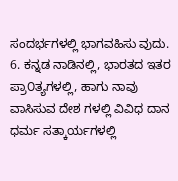ಸಂದರ್ಭಗಳಲ್ಲಿ ಭಾಗವಹಿಸು ವುದು. 6. ಕನ್ನಡ ನಾಡಿನಲ್ಲಿ, ಭಾರತದ ಇತರ ಪ್ರಾ೦ತ್ಯಗಳಲ್ಲಿ, ಹಾಗು ನಾವು ವಾಸಿಸುವ ದೇಶ ಗಳಲ್ಲಿ ವಿವಿಧ ದಾನ ಧರ್ಮ ಸತ್ಕಾರ್ಯಗಳಲ್ಲಿ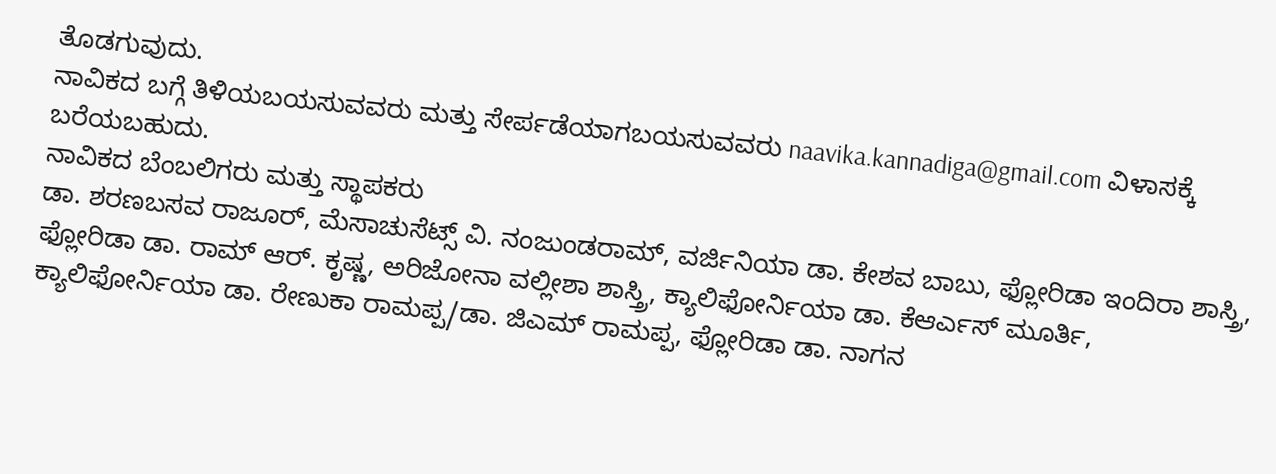ತೊಡಗುವುದು.
ನಾವಿಕದ ಬಗ್ಗೆ ತಿಳಿಯಬಯಸುವವರು ಮತ್ತು ಸೇರ್ಪಡೆಯಾಗಬಯಸುವವರು naavika.kannadiga@gmail.com ವಿಳಾಸಕ್ಕೆ ಬರೆಯಬಹುದು.
ನಾವಿಕದ ಬೆಂಬಲಿಗರು ಮತ್ತು ಸ್ಥಾಪಕರು
ಡಾ. ಶರಣಬಸವ ರಾಜೂರ್, ಮೆಸಾಚುಸೆಟ್ಸ್ ವಿ. ನಂಜುಂಡರಾಮ್, ವರ್ಜಿನಿಯಾ ಡಾ. ಕೇಶವ ಬಾಬು, ಫ್ಲೋರಿಡಾ ಇಂದಿರಾ ಶಾಸ್ತ್ರಿ, ಫ್ಲೋರಿಡಾ ಡಾ. ರಾಮ್ ಆರ್. ಕೃಷ್ಣ, ಅರಿಜೋನಾ ವಲ್ಲೀಶಾ ಶಾಸ್ತ್ರಿ, ಕ್ಯಾಲಿಫೋರ್ನಿಯಾ ಡಾ. ಕೆಆರ್ಎಸ್ ಮೂರ್ತಿ, ಕ್ಯಾಲಿಫೋರ್ನಿಯಾ ಡಾ. ರೇಣುಕಾ ರಾಮಪ್ಪ/ಡಾ. ಜಿಎಮ್ ರಾಮಪ್ಪ, ಫ್ಲೋರಿಡಾ ಡಾ. ನಾಗನ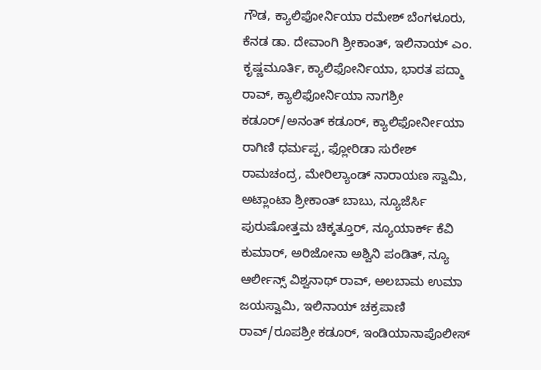ಗೌಡ, ಕ್ಯಾಲಿಫೋರ್ನಿಯಾ ರಮೇಶ್ ಬೆಂಗಳೂರು, ಕೆನಡ ಡಾ. ದೇವಾಂಗಿ ಶ್ರೀಕಾಂತ್, ಇಲಿನಾಯ್ ಎಂ. ಕೃಷ್ಣಮೂರ್ತಿ, ಕ್ಯಾಲಿಫೋರ್ನಿಯಾ, ಭಾರತ ಪದ್ಮಾ ರಾವ್, ಕ್ಯಾಲಿಫೋರ್ನಿಯಾ ನಾಗಶ್ರೀ ಕಡೂರ್/ಅನಂತ್ ಕಡೂರ್, ಕ್ಯಾಲಿಫೋರ್ನೀಯಾ ರಾಗಿಣಿ ಧರ್ಮಪ್ಪ, ಫ್ಲೋರಿಡಾ ಸುರೇಶ್ ರಾಮಚಂದ್ರ, ಮೇರಿಲ್ಯಾಂಡ್ ನಾರಾಯಣ ಸ್ವಾಮಿ, ಅಟ್ಲಾಂಟಾ ಶ್ರೀಕಾಂತ್ ಬಾಬು, ನ್ಯೂಜೆರ್ಸಿ ಪುರುಷೋತ್ತಮ ಚಿಕ್ಕತ್ತೂರ್, ನ್ಯೂಯಾರ್ಕ್ ಕೆವಿ ಕುಮಾರ್, ಅರಿಜೋನಾ ಅಶ್ವಿನಿ ಪಂಡಿತ್, ನ್ಯೂ ಆರ್ಲೀನ್ಸ್ ವಿಶ್ವನಾಥ್ ರಾವ್, ಅಲಬಾಮ ಉಮಾ ಜಯಸ್ವಾಮಿ, ಇಲಿನಾಯ್ ಚಕ್ರಪಾಣಿ ರಾವ್/ರೂಪಶ್ರೀ ಕಡೂರ್, ಇಂಡಿಯಾನಾಪೊಲೀಸ್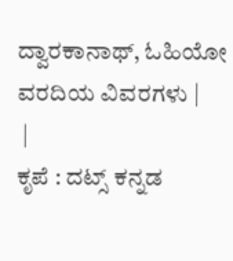ದ್ವಾರಕಾನಾಥ್, ಓಹಿಯೋ
ವರದಿಯ ವಿವರಗಳು |
 |
ಕೃಪೆ : ದಟ್ಸ್ ಕನ್ನಡ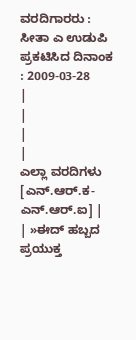ವರದಿಗಾರರು : ಸೀತಾ ಎ ಉಡುಪಿ
ಪ್ರಕಟಿಸಿದ ದಿನಾಂಕ : 2009-03-28
|
|
|
|
ಎಲ್ಲಾ ವರದಿಗಳು [ಎನ್.ಆರ್.ಕ-ಎನ್.ಆರ್.ಐ] |
| »ಈದ್ ಹಬ್ಬದ ಪ್ರಯುಕ್ತ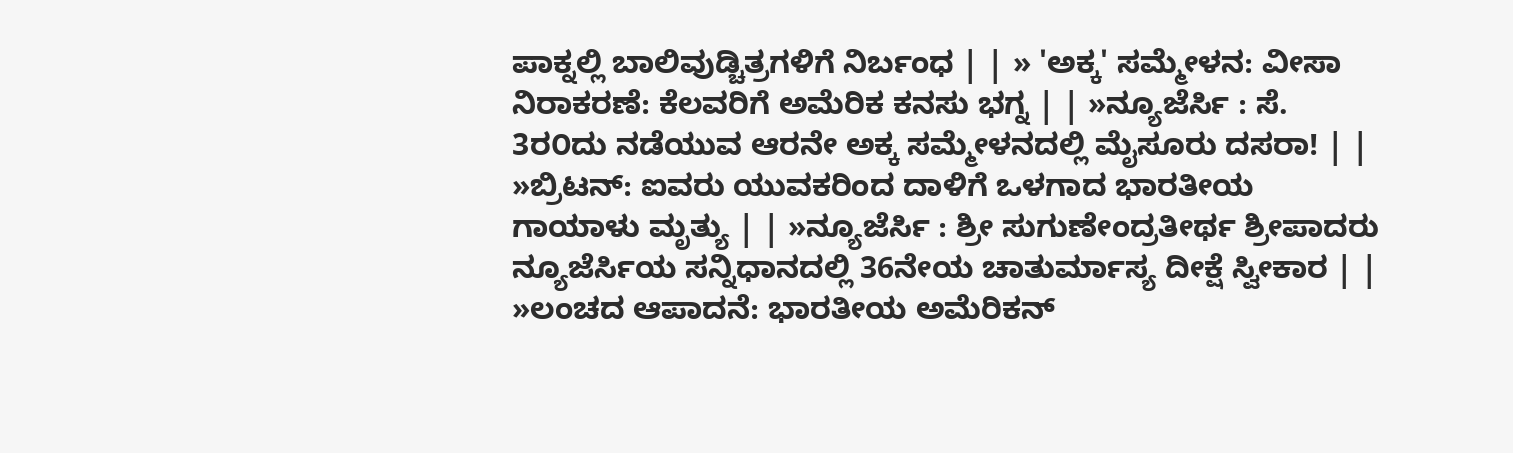ಪಾಕ್ನಲ್ಲಿ ಬಾಲಿವುಡ್ಚಿತ್ರಗಳಿಗೆ ನಿರ್ಬಂಧ | | » 'ಅಕ್ಕ' ಸಮ್ಮೇಳನ: ವೀಸಾ ನಿರಾಕರಣೆ: ಕೆಲವರಿಗೆ ಅಮೆರಿಕ ಕನಸು ಭಗ್ನ | | »ನ್ಯೂಜೆರ್ಸಿ : ಸೆ. 3ರ೦ದು ನಡೆಯುವ ಆರನೇ ಅಕ್ಕ ಸಮ್ಮೇಳನದಲ್ಲಿ ಮೈಸೂರು ದಸರಾ! | | »ಬ್ರಿಟನ್: ಐವರು ಯುವಕರಿಂದ ದಾಳಿಗೆ ಒಳಗಾದ ಭಾರತೀಯ ಗಾಯಾಳು ಮೃತ್ಯು | | »ನ್ಯೂಜೆರ್ಸಿ : ಶ್ರೀ ಸುಗುಣೇಂದ್ರತೀರ್ಥ ಶ್ರೀಪಾದರು ನ್ಯೂಜೆರ್ಸಿಯ ಸನ್ನಿಧಾನದಲ್ಲಿ 36ನೇಯ ಚಾತುರ್ಮಾಸ್ಯ ದೀಕ್ಷೆ ಸ್ವೀಕಾರ | | »ಲಂಚದ ಆಪಾದನೆ: ಭಾರತೀಯ ಅಮೆರಿಕನ್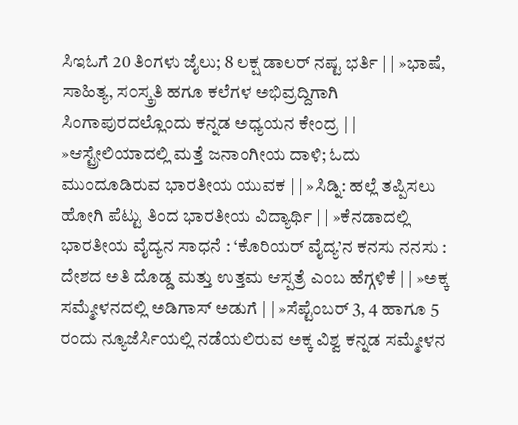ಸಿಇಓಗೆ 20 ತಿಂಗಳು ಜೈಲು; 8 ಲಕ್ಷ ಡಾಲರ್ ನಷ್ಟ ಭರ್ತಿ | | »ಭಾಷೆ, ಸಾಹಿತ್ಯ, ಸ೦ಸ್ಕ್ರತಿ ಹಗೂ ಕಲೆಗಳ ಅಭಿವ್ರದ್ದಿಗಾಗಿ ಸಿಂಗಾಪುರದಲ್ಲೊಂದು ಕನ್ನಡ ಅಧ್ಯಯನ ಕೇಂದ್ರ | | »ಆಸ್ಟ್ರೇಲಿಯಾದಲ್ಲಿ ಮತ್ತೆ ಜನಾಂಗೀಯ ದಾಳಿ; ಓದು ಮುಂದೂಡಿರುವ ಭಾರತೀಯ ಯುವಕ | | »ಸಿಡ್ನಿ: ಹಲ್ಲೆ ತಪ್ಪಿಸಲು ಹೋಗಿ ಪೆಟ್ಟು ತಿಂದ ಭಾರತೀಯ ವಿದ್ಯಾರ್ಥಿ | | »ಕೆನಡಾದಲ್ಲಿ ಭಾರತೀಯ ವೈದ್ಯನ ಸಾಧನೆ : ‘ಕೊರಿಯರ್ ವೈದ್ಯ’ನ ಕನಸು ನನಸು : ದೇಶದ ಅತಿ ದೊಡ್ಡ ಮತ್ತು ಉತ್ತಮ ಆಸ್ಪತ್ರೆ ಎಂಬ ಹೆಗ್ಗಳಿಕೆ | | »ಅಕ್ಕ ಸಮ್ಮೇಳನದಲ್ಲಿ ಅಡಿಗಾಸ್ ಅಡುಗೆ | | »ಸೆಪ್ಟೆಂಬರ್ 3, 4 ಹಾಗೂ 5 ರಂದು ನ್ಯೂಜೆರ್ಸಿಯಲ್ಲಿ ನಡೆಯಲಿರುವ ಅಕ್ಕ ವಿಶ್ವ ಕನ್ನಡ ಸಮ್ಮೇಳನ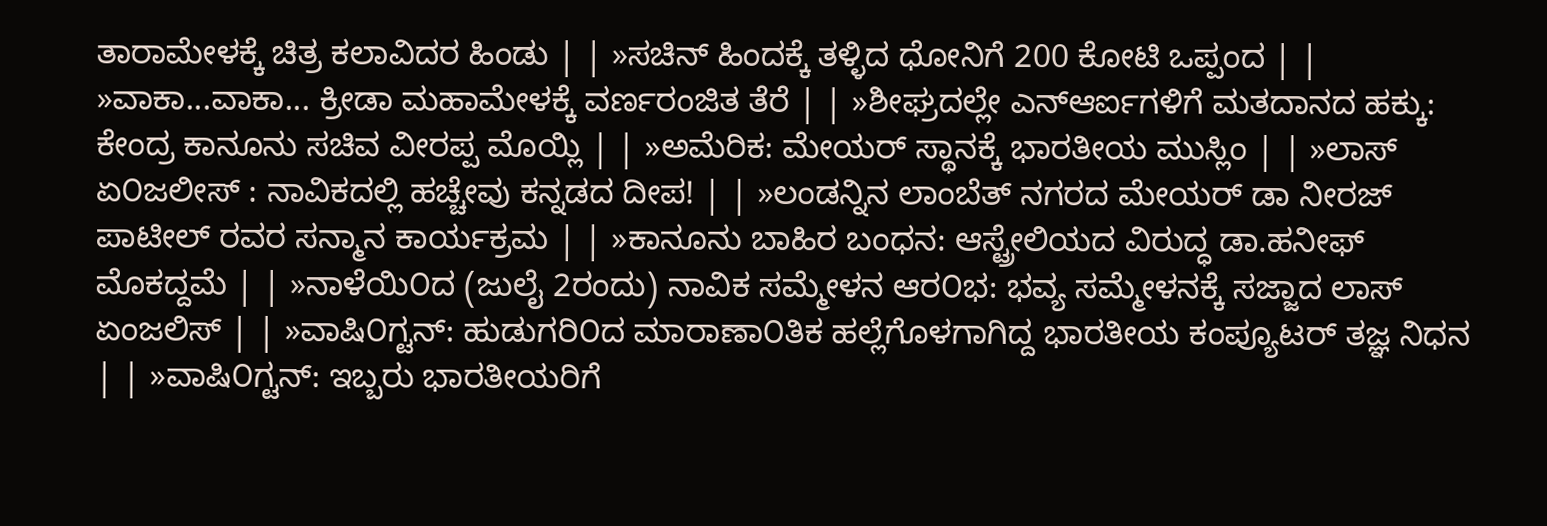ತಾರಾಮೇಳಕ್ಕೆ ಚಿತ್ರ ಕಲಾವಿದರ ಹಿಂಡು | | »ಸಚಿನ್ ಹಿಂದಕ್ಕೆ ತಳ್ಳಿದ ಧೋನಿಗೆ 200 ಕೋಟಿ ಒಪ್ಪಂದ | | »ವಾಕಾ...ವಾಕಾ... ಕ್ರೀಡಾ ಮಹಾಮೇಳಕ್ಕೆ ವರ್ಣರಂಜಿತ ತೆರೆ | | »ಶೀಘ್ರದಲ್ಲೇ ಎನ್ಆರ್ಐಗಳಿಗೆ ಮತದಾನದ ಹಕ್ಕು: ಕೇಂದ್ರ ಕಾನೂನು ಸಚಿವ ವೀರಪ್ಪ ಮೊಯ್ಲಿ | | »ಅಮೆರಿಕ: ಮೇಯರ್ ಸ್ಥಾನಕ್ಕೆ ಭಾರತೀಯ ಮುಸ್ಲಿಂ | | »ಲಾಸ್ ಏ೦ಜಲೀಸ್ : ನಾವಿಕದಲ್ಲಿ ಹಚ್ಚೇವು ಕನ್ನಡದ ದೀಪ! | | »ಲಂಡನ್ನಿನ ಲಾಂಬೆತ್ ನಗರದ ಮೇಯರ್ ಡಾ ನೀರಜ್ ಪಾಟೀಲ್ ರವರ ಸನ್ಮಾನ ಕಾರ್ಯಕ್ರಮ | | »ಕಾನೂನು ಬಾಹಿರ ಬಂಧನ: ಆಸ್ಟ್ರೇಲಿಯದ ವಿರುದ್ಧ ಡಾ.ಹನೀಫ್ ಮೊಕದ್ದಮೆ | | »ನಾಳೆಯಿ೦ದ (ಜುಲೈ 2ರಂದು) ನಾವಿಕ ಸಮ್ಮೇಳನ ಆರ೦ಭ: ಭವ್ಯ ಸಮ್ಮೇಳನಕ್ಕೆ ಸಜ್ಜಾದ ಲಾಸ್ ಏಂಜಲಿಸ್ | | »ವಾಷಿ೦ಗ್ಟನ್: ಹುಡುಗರಿ೦ದ ಮಾರಾಣಾ೦ತಿಕ ಹಲ್ಲೆಗೊಳಗಾಗಿದ್ದ ಭಾರತೀಯ ಕಂಪ್ಯೂಟರ್ ತಜ್ಞ ನಿಧನ | | »ವಾಷಿ೦ಗ್ಟನ್: ಇಬ್ಬರು ಭಾರತೀಯರಿಗೆ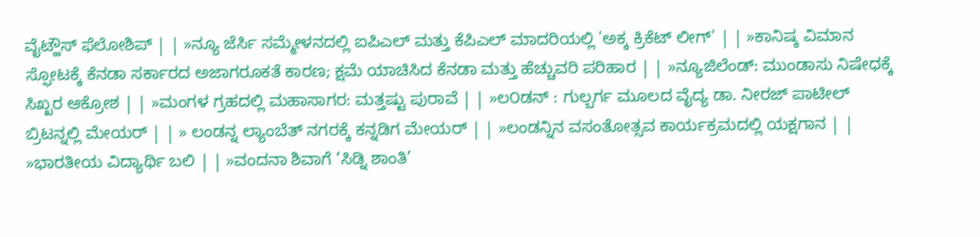ವೈಟ್ಹೌಸ್ ಫೆಲೋಶಿಪ್ | | »ನ್ಯೂ ಜೆರ್ಸಿ ಸಮ್ಮೇಳನದಲ್ಲಿ ಐಪಿಎಲ್ ಮತ್ತು ಕೆಪಿಎಲ್ ಮಾದರಿಯಲ್ಲಿ 'ಅಕ್ಕ ಕ್ರಿಕೆಟ್ ಲೀಗ್' | | »ಕಾನಿಷ್ಕ ವಿಮಾನ ಸ್ಫೋಟಕ್ಕೆ ಕೆನಡಾ ಸರ್ಕಾರದ ಅಜಾಗರೂಕತೆ ಕಾರಣ; ಕ್ಷಮೆ ಯಾಚಿಸಿದ ಕೆನಡಾ ಮತ್ತು ಹೆಚ್ಚುವರಿ ಪರಿಹಾರ | | »ನ್ಯೂಜಿಲೆಂಡ್: ಮುಂಡಾಸು ನಿಷೇಧಕ್ಕೆ ಸಿಖ್ಖರ ಆಕ್ರೋಶ | | »ಮಂಗಳ ಗ್ರಹದಲ್ಲಿ ಮಹಾಸಾಗರ: ಮತ್ತಷ್ಟು ಪುರಾವೆ | | »ಲ೦ಡನ್ : ಗುಲ್ಬರ್ಗ ಮೂಲದ ವೈದ್ಯ ಡಾ. ನೀರಜ್ ಪಾಟೀಲ್ ಬ್ರಿಟನ್ನಲ್ಲಿ ಮೇಯರ್ | | » ಲಂಡನ್ನ ಲ್ಯಾಂಬೆತ್ ನಗರಕ್ಕೆ ಕನ್ನಡಿಗ ಮೇಯರ್ | | »ಲಂಡನ್ನಿನ ವಸಂತೋತ್ಸವ ಕಾರ್ಯಕ್ರಮದಲ್ಲಿ ಯಕ್ಷಗಾನ | | »ಭಾರತೀಯ ವಿದ್ಯಾರ್ಥಿ ಬಲಿ | | »ವಂದನಾ ಶಿವಾಗೆ ‘ಸಿಡ್ನಿ ಶಾಂತಿ’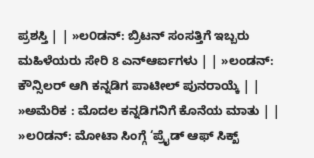ಪ್ರಶಸ್ತಿ | | »ಲ೦ಡನ್: ಬ್ರಿಟನ್ ಸಂಸತ್ತಿಗೆ ಇಬ್ಬರು ಮಹಿಳೆಯರು ಸೇರಿ 8 ಎನ್ಆರ್ಐಗಳು | | »ಲಂಡನ್: ಕೌನ್ಸಿಲರ್ ಆಗಿ ಕನ್ನಡಿಗ ಪಾಟೀಲ್ ಪುನರಾಯ್ಕೆ | | »ಅಮೆರಿಕ : ಮೊದಲ ಕನ್ನಡಿಗನಿಗೆ ಕೊನೆಯ ಮಾತು | | »ಲ೦ಡನ್: ಮೋಟಾ ಸಿಂಗ್ಗೆ ‘ಪ್ರೈಡ್ ಆಫ್ ಸಿಕ್ಖ್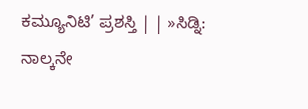ಕಮ್ಯೂನಿಟಿ’ ಪ್ರಶಸ್ತಿ | | »ಸಿಡ್ನಿ: ನಾಲ್ಕನೇ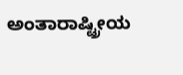ಅಂತಾರಾಷ್ಟ್ರೀಯ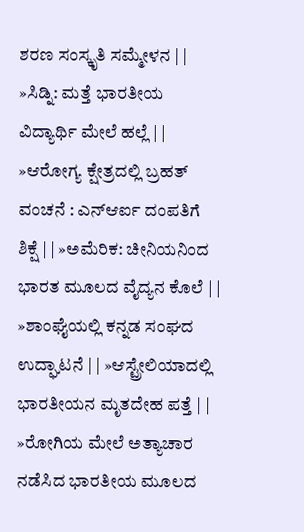ಶರಣ ಸಂಸ್ಕೃತಿ ಸಮ್ಮೇಳನ | | »ಸಿಡ್ನಿ: ಮತ್ತೆ ಭಾರತೀಯ ವಿದ್ಯಾರ್ಥಿ ಮೇಲೆ ಹಲ್ಲೆ | | »ಆರೋಗ್ಯ ಕ್ಷೇತ್ರದಲ್ಲಿ ಬ್ರಹತ್ ವಂಚನೆ : ಎನ್ಆರ್ಐ ದಂಪತಿಗೆ ಶಿಕ್ಷೆ | | »ಅಮೆರಿಕ: ಚೀನಿಯನಿಂದ ಭಾರತ ಮೂಲದ ವೈದ್ಯನ ಕೊಲೆ | | »ಶಾಂಘೈಯಲ್ಲಿ ಕನ್ನಡ ಸಂಘದ ಉದ್ಘಾಟನೆ | | »ಆಸ್ಟ್ರೇಲಿಯಾದಲ್ಲಿ ಭಾರತೀಯನ ಮೃತದೇಹ ಪತ್ತೆ | | »ರೋಗಿಯ ಮೇಲೆ ಅತ್ಯಾಚಾರ ನಡೆಸಿದ ಭಾರತೀಯ ಮೂಲದ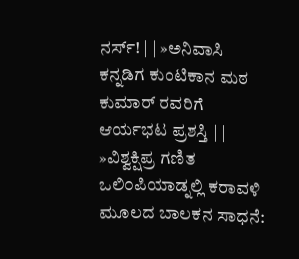ನರ್ಸ್! | | »ಅನಿವಾಸಿ ಕನ್ನಡಿಗ ಕುಂಟಿಕಾನ ಮಠ ಕುಮಾರ್ ರವರಿಗೆ ಆರ್ಯಭಟ ಪ್ರಶಸ್ತಿ | | »ವಿಶ್ವಕ್ಷಿಪ್ರ ಗಣಿತ ಒಲಿ೦ಪಿಯಾಡ್ನಲ್ಲಿ ಕರಾವಳಿ ಮೂಲದ ಬಾಲಕನ ಸಾಧನೆ: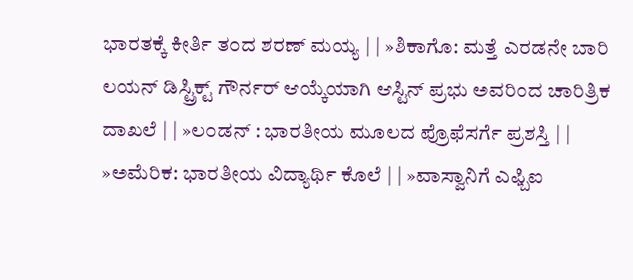ಭಾರತಕ್ಕೆ ಕೀರ್ತಿ ತ೦ದ ಶರಣ್ ಮಯ್ಯ | | »ಶಿಕಾಗೊ: ಮತ್ತೆ ಎರಡನೇ ಬಾರಿ ಲಯನ್ ಡಿಸ್ಟ್ರಿಕ್ಟ್ ಗೌರ್ನರ್ ಆಯ್ಕೆಯಾಗಿ ಆಸ್ಟಿನ್ ಪ್ರಭು ಅವರಿಂದ ಚಾರಿತ್ರಿಕ ದಾಖಲೆ | | »ಲ೦ಡನ್ : ಭಾರತೀಯ ಮೂಲದ ಪ್ರೊಫೆಸರ್ಗೆ ಪ್ರಶಸ್ತಿ | | »ಅಮೆರಿಕ: ಭಾರತೀಯ ವಿದ್ಯಾರ್ಥಿ ಕೊಲೆ | | »ವಾಸ್ವಾನಿಗೆ ಎಫ್ಬಿಐ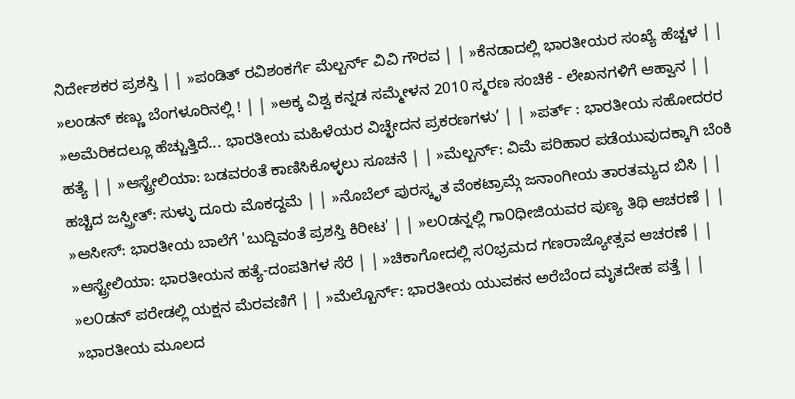ನಿರ್ದೇಶಕರ ಪ್ರಶಸ್ತಿ | | »ಪಂಡಿತ್ ರವಿಶಂಕರ್ಗೆ ಮೆಲ್ಬರ್ನ್ ವಿವಿ ಗೌರವ | | »ಕೆನಡಾದಲ್ಲಿ ಭಾರತೀಯರ ಸಂಖ್ಯೆ ಹೆಚ್ಚಳ | | »ಲಂಡನ್ ಕಣ್ಣು ಬೆಂಗಳೂರಿನಲ್ಲಿ ! | | »ಅಕ್ಕ ವಿಶ್ವ ಕನ್ನಡ ಸಮ್ಮೇಳನ 2010 ಸ್ಮರಣ ಸಂಚಿಕೆ - ಲೇಖನಗಳಿಗೆ ಆಹ್ವಾನ | | »ಅಮೆರಿಕದಲ್ಲೂ ಹೆಚ್ಚುತ್ತಿದೆ... ಭಾರತೀಯ ಮಹಿಳೆಯರ ವಿಚ್ಛೇದನ ಪ್ರಕರಣಗಳು’ | | »ಪರ್ತ್ : ಭಾರತೀಯ ಸಹೋದರರ ಹತ್ಯೆ | | »ಆಸ್ಟ್ರೇಲಿಯಾ: ಬಡವರಂತೆ ಕಾಣಿಸಿಕೊಳ್ಳಲು ಸೂಚನೆ | | »ಮೆಲ್ಬರ್ನ್: ವಿಮೆ ಪರಿಹಾರ ಪಡೆಯುವುದಕ್ಕಾಗಿ ಬೆಂಕಿ ಹಚ್ಚಿದ ಜಸ್ಪ್ರೀತ್: ಸುಳ್ಳು ದೂರು ಮೊಕದ್ದಮೆ | | »ನೊಬೆಲ್ ಪುರಸ್ಕೃತ ವೆಂಕಟ್ರಾಮ್ಗೆ ಜನಾಂಗೀಯ ತಾರತಮ್ಯದ ಬಿಸಿ | | »ಆಸೀಸ್: ಭಾರತೀಯ ಬಾಲೆಗೆ 'ಬುದ್ದಿವಂತೆ ಪ್ರಶಸ್ತಿ ಕಿರೀಟ' | | »ಲ೦ಡನ್ನಲ್ಲಿ ಗಾ೦ಧೀಜಿಯವರ ಪುಣ್ಯ ತಿಥಿ ಆಚರಣೆ | | »ಆಸ್ಟ್ರೇಲಿಯಾ: ಭಾರತೀಯನ ಹತ್ಯೆ-ದಂಪತಿಗಳ ಸೆರೆ | | »ಚಿಕಾಗೋದಲ್ಲಿ ಸ೦ಭ್ರಮದ ಗಣರಾಜ್ಯೋತ್ಸವ ಆಚರಣೆ | | »ಲ೦ಡನ್ ಪರೇಡಲ್ಲಿ ಯಕ್ಷನ ಮೆರವಣಿಗೆ | | »ಮೆಲ್ಬೊರ್ನ್: ಭಾರತೀಯ ಯುವಕನ ಅರೆಬೆಂದ ಮೃತದೇಹ ಪತ್ತೆ | | »ಭಾರತೀಯ ಮೂಲದ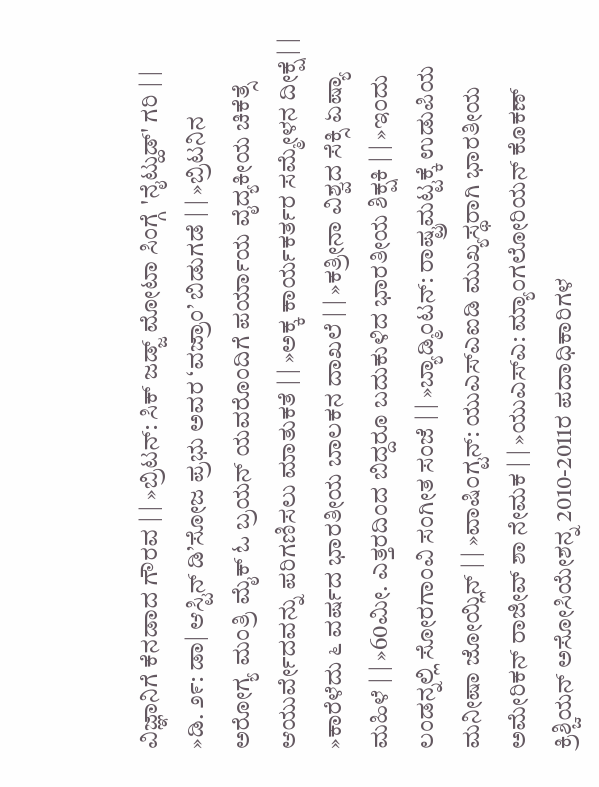ವಿಜ್ಞಾನಿಗೆ ಕೆನಡಾದ ಗೌರವ | | »ಬ್ರಿಟನ್: ಸಿಕ್ ಜಡ್ಜ್ ಮೋಟಾ ಸಿಂಗ್ಗೆ 'ನೈಟ್ಹುಡ್' ಗರಿ | | »ಡಿ. ೨೯: ಡಾ| ಆಸ್ಟಿನ್ ಡಿ’ಸೋಜ ಪ್ರಭು ಅವರ ‘ವಜ್ರಾಂ’ ಬಿಡುಗಡೆ | | »ಬ್ರಿಟನಿನ ಅರೋಗ್ಯ ಮಂತ್ರಿ ಮೈಕ್ ಓ ಬ್ರಯನ್ ಯವರೊಂದಿಗೆ ಪರ್ಯಾಯ ವೈದ್ಯಕೀಯ ಚಿಕೆತ್ಸೆ ಆಯುರ್ವೇದವನ್ನು ಪರಿಗಣಿಸಲು ಮಾತುಕತೆ | | »ಅಕ್ಕ ಕಾರ್ಯಕರ್ತರ ಸಮ್ಮೇಳನ ದೀಕ್ಷೆ | | »ಕಾರೆಳೆದು ೬ ವರ್ಷದ ಭಾರತೀಯ ಬಾಲಕನ ದಾಖಲೆ | | »ಕತ್ರೀನಾ ವಿಶ್ವದ ಸೆಕ್ಸಿ ಏಷ್ಯಾ ಮಹಿಳೆ | | »60ಮೀ. ಎತ್ತರದಿಂದ ಬಿದ್ದರೂ ಬದುಕುಳಿದ ಭಾರತೀಯ ಶಿಕ್ಷಕಿ | | »ಇ೦ದು ಲಂಡನ್ನಲ್ಲಿ ಸೋರಗಾಂವಿ ಸಂಗೀತ ಸಂಜೆ | | »ಬ್ಯಾಡ್ಮಿಂಟನ್: ರಾಷ್ಟ್ರಮಟ್ಟಕ್ಕೆ ಉಡುಪಿಯ ಮನೀಷಾ ಜೋಯ್ಲಿನ್ | | »ವಾಷಿ೦ಗ್ಟನ್: ಯುಎಸ್ಎಐಡಿ ಮುಖ್ಯಸ್ಥರಾಗಿ ಭಾರತೀಯ ಅಮೇರಿಕನ್ ರಾಜೀವ್ ಶಾ ನೇಮಕ | | »ಯುಎಸ್ಎ: ಮ್ಯಾ೦ಗಲೋರಿಯನ್ ಕೊಕಣ್ ಕ್ರಿಶ್ಚಿಯನ್ ಅಸೋಸಿಯೇಶನ್ನ 2010-2011ರ ಪದಾಧಿಕಾರಿಗಳ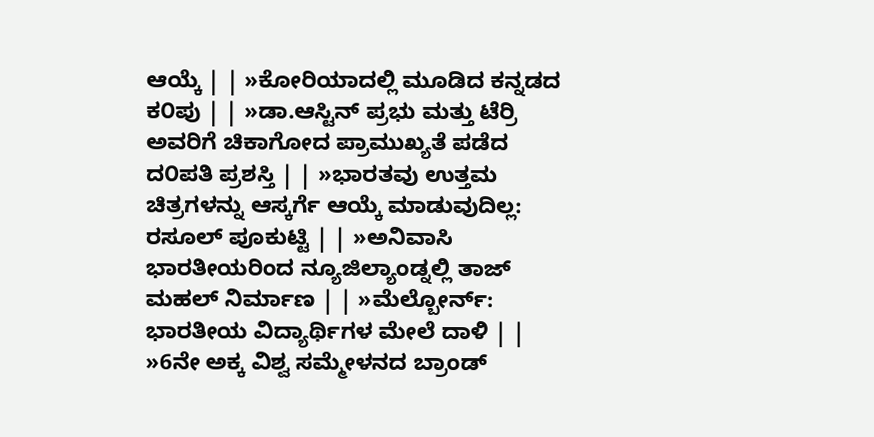ಆಯ್ಕೆ | | »ಕೋರಿಯಾದಲ್ಲಿ ಮೂಡಿದ ಕನ್ನಡದ ಕ೦ಪು | | »ಡಾ.ಆಸ್ಟಿನ್ ಪ್ರಭು ಮತ್ತು ಟೆರ್ರಿ ಅವರಿಗೆ ಚಿಕಾಗೋದ ಪ್ರಾಮುಖ್ಯತೆ ಪಡೆದ ದ೦ಪತಿ ಪ್ರಶಸ್ತಿ | | »ಭಾರತವು ಉತ್ತಮ ಚಿತ್ರಗಳನ್ನು ಆಸ್ಕರ್ಗೆ ಆಯ್ಕೆ ಮಾಡುವುದಿಲ್ಲ: ರಸೂಲ್ ಪೂಕುಟ್ಟಿ | | »ಅನಿವಾಸಿ ಭಾರತೀಯರಿಂದ ನ್ಯೂಜಿಲ್ಯಾಂಡ್ನಲ್ಲಿ ತಾಜ್ ಮಹಲ್ ನಿರ್ಮಾಣ | | »ಮೆಲ್ಬೋರ್ನ್: ಭಾರತೀಯ ವಿದ್ಯಾರ್ಥಿಗಳ ಮೇಲೆ ದಾಳಿ | | »6ನೇ ಅಕ್ಕ ವಿಶ್ವ ಸಮ್ಮೇಳನದ ಬ್ರಾಂಡ್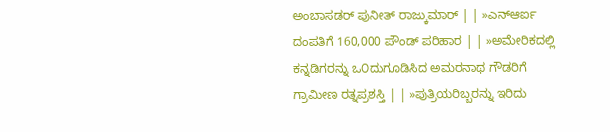ಅಂಬಾಸಡರ್ ಪುನೀತ್ ರಾಜ್ಕುಮಾರ್ | | »ಎನ್ಆರ್ಐ ದಂಪತಿಗೆ 160,000 ಪೌಂಡ್ ಪರಿಹಾರ | | »ಅಮೇರಿಕದಲ್ಲಿ ಕನ್ನಡಿಗರನ್ನು ಒ೦ದುಗೂಡಿಸಿದ ಅಮರನಾಥ ಗೌಡರಿಗೆ ಗ್ರಾಮೀಣ ರತ್ನಪ್ರಶಸ್ತಿ | | »ಪುತ್ರಿಯರಿಬ್ಬರನ್ನು ಇರಿದು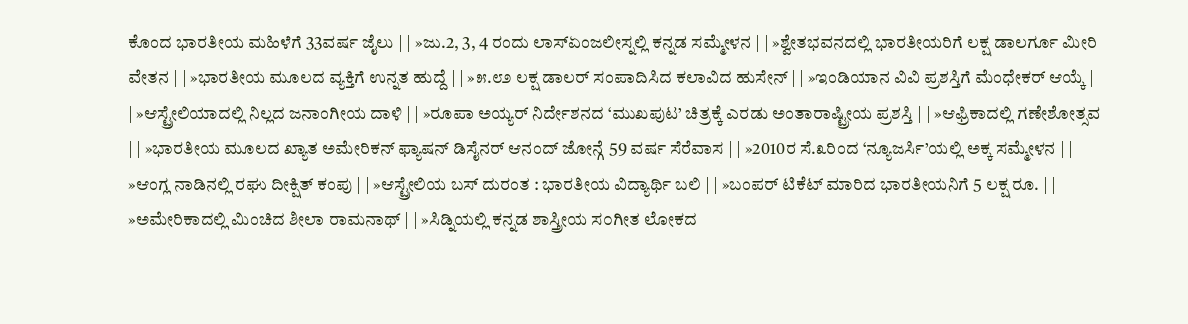ಕೊಂದ ಭಾರತೀಯ ಮಹಿಳೆಗೆ 33ವರ್ಷ ಜೈಲು | | »ಜು.2, 3, 4 ರಂದು ಲಾಸ್ಏಂಜಲೀಸ್ನಲ್ಲಿ ಕನ್ನಡ ಸಮ್ಮೇಳನ | | »ಶ್ವೇತಭವನದಲ್ಲಿ ಭಾರತೀಯರಿಗೆ ಲಕ್ಷ ಡಾಲರ್ಗೂ ಮೀರಿ ವೇತನ | | »ಭಾರತೀಯ ಮೂಲದ ವ್ಯಕ್ತಿಗೆ ಉನ್ನತ ಹುದ್ದೆ | | »೫.೮೨ ಲಕ್ಷ ಡಾಲರ್ ಸಂಪಾದಿಸಿದ ಕಲಾವಿದ ಹುಸೇನ್ | | »ಇಂಡಿಯಾನ ವಿವಿ ಪ್ರಶಸ್ತಿಗೆ ಮೆಂಧೇಕರ್ ಆಯ್ಕೆ | | »ಆಸ್ಟ್ರೇಲಿಯಾದಲ್ಲಿ ನಿಲ್ಲದ ಜನಾಂಗೀಯ ದಾಳಿ | | »ರೂಪಾ ಅಯ್ಯರ್ ನಿರ್ದೇಶನದ ‘ಮುಖಪುಟ’ ಚಿತ್ರಕ್ಕೆ ಎರಡು ಅಂತಾರಾಷ್ಟ್ರೀಯ ಪ್ರಶಸ್ತಿ | | »ಆಫ್ರಿಕಾದಲ್ಲಿ ಗಣೇಶೋತ್ಸವ | | »ಭಾರತೀಯ ಮೂಲದ ಖ್ಯಾತ ಅಮೇರಿಕನ್ ಫ್ಯಾಷನ್ ಡಿಸೈನರ್ ಆನಂದ್ ಜೋನ್ಗೆ 59 ವರ್ಷ ಸೆರೆವಾಸ | | »2010ರ ಸೆ.೩ರಿಂದ ‘ನ್ಯೂಜರ್ಸಿ’ಯಲ್ಲಿ ಅಕ್ಕ ಸಮ್ಮೇಳನ | | »ಆಂಗ್ಲ ನಾಡಿನಲ್ಲಿ ರಘು ದೀಕ್ಷಿತ್ ಕಂಪು | | »ಆಸ್ಟ್ರೇಲಿಯ ಬಸ್ ದುರಂತ : ಭಾರತೀಯ ವಿದ್ಯಾರ್ಥಿ ಬಲಿ | | »ಬಂಪರ್ ಟಿಕೆಟ್ ಮಾರಿದ ಭಾರತೀಯನಿಗೆ 5 ಲಕ್ಷ ರೂ. | | »ಅಮೇರಿಕಾದಲ್ಲಿ ಮಿಂಚಿದ ಶೀಲಾ ರಾಮನಾಥ್ | | »ಸಿಡ್ನಿಯಲ್ಲಿ ಕನ್ನಡ ಶಾಸ್ತ್ರೀಯ ಸ೦ಗೀತ ಲೋಕದ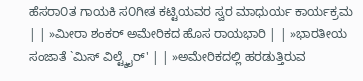ಹೆಸರಾ೦ತ ಗಾಯಕಿ ಸ೦ಗೀತ ಕಟ್ಟಿಯವರ ಸ್ವರ ಮಾಧುರ್ಯ ಕಾರ್ಯಕ್ರಮ | | »ಮೀರಾ ಶಂಕರ್ ಅಮೇರಿಕದ ಹೊಸ ರಾಯಭಾರಿ | | »ಭಾರತೀಯ ಸಂಜಾತೆ `ಮಿಸ್ ವಿಲ್ಟ್ಶೈರ್' | | »ಅಮೇರಿಕದಲ್ಲಿ ಹರಡುತ್ತಿರುವ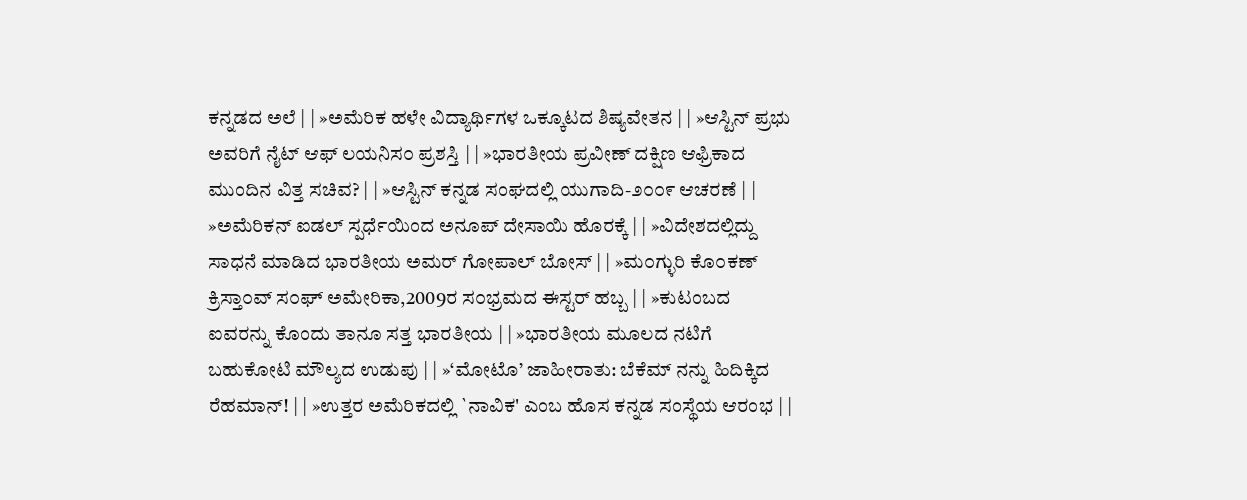ಕನ್ನಡದ ಅಲೆ | | »ಅಮೆರಿಕ ಹಳೇ ವಿದ್ಯಾರ್ಥಿಗಳ ಒಕ್ಕೂಟದ ಶಿಷ್ಯವೇತನ | | »ಆಸ್ಟಿನ್ ಪ್ರಭು ಅವರಿಗೆ ನೈಟ್ ಆಫ್ ಲಯನಿಸ೦ ಪ್ರಶಸ್ತಿ | | »ಭಾರತೀಯ ಪ್ರವೀಣ್ ದಕ್ಷಿಣ ಆಫ್ರಿಕಾದ ಮುಂದಿನ ವಿತ್ತ ಸಚಿವ? | | »ಆಸ್ಟಿನ್ ಕನ್ನಡ ಸಂಘದಲ್ಲಿ ಯುಗಾದಿ-೨೦೦೯ ಆಚರಣೆ | | »ಅಮೆರಿಕನ್ ಐಡಲ್ ಸ್ಪರ್ಧೆಯಿಂದ ಅನೂಪ್ ದೇಸಾಯಿ ಹೊರಕ್ಕೆ | | »ವಿದೇಶದಲ್ಲಿದ್ದು ಸಾಧನೆ ಮಾಡಿದ ಭಾರತೀಯ ಅಮರ್ ಗೋಪಾಲ್ ಬೋಸ್ | | »ಮ೦ಗ್ಳುರಿ ಕೊ೦ಕಣ್ ಕ್ರಿಸ್ತಾ೦ವ್ ಸ೦ಘ್ ಅಮೇರಿಕಾ,2009ರ ಸ೦ಭ್ರಮದ ಈಸ್ಟರ್ ಹಬ್ಬ | | »ಕುಟಂಬದ ಐವರನ್ನು ಕೊಂದು ತಾನೂ ಸತ್ತ ಭಾರತೀಯ | | »ಭಾರತೀಯ ಮೂಲದ ನಟಿಗೆ ಬಹುಕೋಟಿ ಮೌಲ್ಯದ ಉಡುಪು | | »‘ಮೋಟೊ’ ಜಾಹೀರಾತು: ಬೆಕೆಮ್ ನನ್ನು ಹಿದಿಕ್ಕಿದ ರೆಹಮಾನ್! | | »ಉತ್ತರ ಅಮೆರಿಕದಲ್ಲಿ `ನಾವಿಕ' ಎಂಬ ಹೊಸ ಕನ್ನಡ ಸಂಸ್ಥೆಯ ಆರಂಭ | |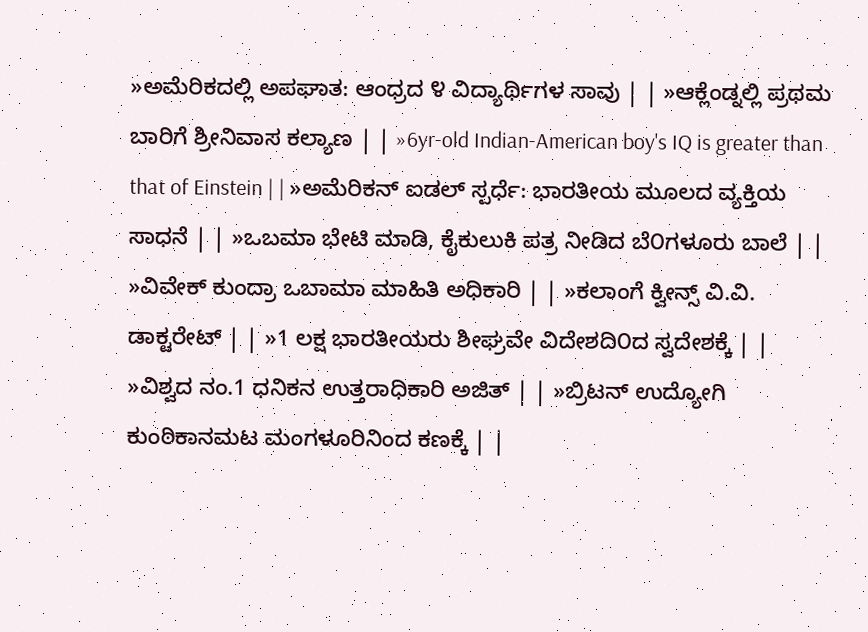»ಅಮೆರಿಕದಲ್ಲಿ ಅಪಘಾತ: ಆಂಧ್ರದ ೪ ವಿದ್ಯಾರ್ಥಿಗಳ ಸಾವು | | »ಆಕ್ಲೆಂಡ್ನಲ್ಲಿ ಪ್ರಥಮ ಬಾರಿಗೆ ಶ್ರೀನಿವಾಸ ಕಲ್ಯಾಣ | | »6yr-old Indian-American boy's IQ is greater than that of Einstein | | »ಅಮೆರಿಕನ್ ಐಡಲ್ ಸ್ಪರ್ಧೆ: ಭಾರತೀಯ ಮೂಲದ ವ್ಯಕ್ತಿಯ ಸಾಧನೆ | | »ಒಬಮಾ ಭೇಟಿ ಮಾಡಿ, ಕೈಕುಲುಕಿ ಪತ್ರ ನೀಡಿದ ಬೆ೦ಗಳೂರು ಬಾಲೆ | | »ವಿವೇಕ್ ಕುಂದ್ರಾ ಒಬಾಮಾ ಮಾಹಿತಿ ಅಧಿಕಾರಿ | | »ಕಲಾಂಗೆ ಕ್ವೀನ್ಸ್ ವಿ.ವಿ. ಡಾಕ್ಟರೇಟ್ | | »1 ಲಕ್ಷ ಭಾರತೀಯರು ಶೀಘ್ರವೇ ವಿದೇಶದಿ೦ದ ಸ್ವದೇಶಕ್ಕೆ | | »ವಿಶ್ವದ ನಂ.1 ಧನಿಕನ ಉತ್ತರಾಧಿಕಾರಿ ಅಜಿತ್ | | »ಬ್ರಿಟನ್ ಉದ್ಯೋಗಿ ಕುಂಠಿಕಾನಮಟ ಮಂಗಳೂರಿನಿಂದ ಕಣಕ್ಕೆ | |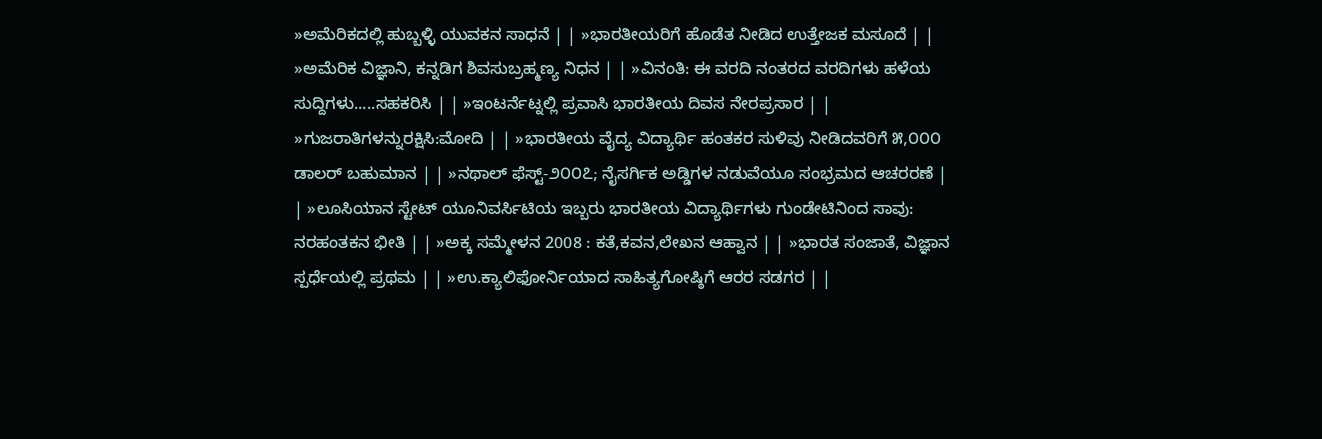»ಅಮೆರಿಕದಲ್ಲಿ ಹುಬ್ಬಳ್ಳಿ ಯುವಕನ ಸಾಧನೆ | | »ಭಾರತೀಯರಿಗೆ ಹೊಡೆತ ನೀಡಿದ ಉತ್ತೇಜಕ ಮಸೂದೆ | | »ಅಮೆರಿಕ ವಿಜ್ಞಾನಿ, ಕನ್ನಡಿಗ ಶಿವಸುಬ್ರಹ್ಮಣ್ಯ ನಿಧನ | | »ವಿನಂತಿ: ಈ ವರದಿ ನಂತರದ ವರದಿಗಳು ಹಳೆಯ ಸುದ್ದಿಗಳು.....ಸಹಕರಿಸಿ | | »ಇಂಟರ್ನೆಟ್ನಲ್ಲಿ ಪ್ರವಾಸಿ ಭಾರತೀಯ ದಿವಸ ನೇರಪ್ರಸಾರ | | »ಗುಜರಾತಿಗಳನ್ನುರಕ್ಷಿಸಿ:ಮೋದಿ | | »ಭಾರತೀಯ ವೈದ್ಯ ವಿದ್ಯಾರ್ಥಿ ಹಂತಕರ ಸುಳಿವು ನೀಡಿದವರಿಗೆ ೫,೦೦೦ ಡಾಲರ್ ಬಹುಮಾನ | | »ನಥಾಲ್ ಫೆಸ್ಟ್-೨೦೦೭; ನೈಸರ್ಗಿಕ ಅಡ್ಡಿಗಳ ನಡುವೆಯೂ ಸಂಭ್ರಮದ ಆಚರರಣೆ | | »ಲೂಸಿಯಾನ ಸ್ಟೇಟ್ ಯೂನಿವರ್ಸಿಟಿಯ ಇಬ್ಬರು ಭಾರತೀಯ ವಿದ್ಯಾರ್ಥಿಗಳು ಗುಂಡೇಟಿನಿಂದ ಸಾವು: ನರಹಂತಕನ ಭೀತಿ | | »ಅಕ್ಕ ಸಮ್ಮೇಳನ 2008 : ಕತೆ,ಕವನ,ಲೇಖನ ಆಹ್ವಾನ | | »ಭಾರತ ಸಂಜಾತೆ, ವಿಜ್ಞಾನ ಸ್ಪರ್ಧೆಯಲ್ಲಿ ಪ್ರಥಮ | | »ಉ.ಕ್ಯಾಲಿಫೋರ್ನಿಯಾದ ಸಾಹಿತ್ಯಗೋಷ್ಠಿಗೆ ಆರರ ಸಡಗರ | |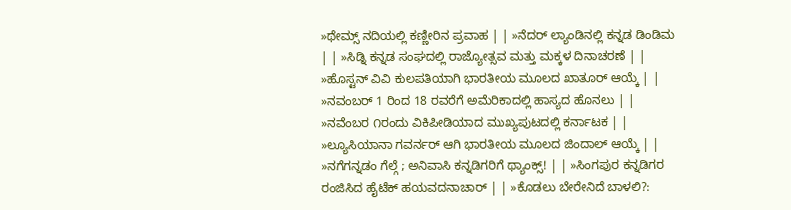»ಥೇಮ್ಸ್ ನದಿಯಲ್ಲಿ ಕಣ್ಣೀರಿನ ಪ್ರವಾಹ | | »ನೆದರ್ ಲ್ಯಾಂಡಿನಲ್ಲಿ ಕನ್ನಡ ಡಿಂಡಿಮ | | »ಸಿಡ್ನಿ ಕನ್ನಡ ಸಂಘದಲ್ಲಿ ರಾಜ್ಯೋತ್ಸವ ಮತ್ತು ಮಕ್ಕಳ ದಿನಾಚರಣೆ | | »ಹೊಸ್ಟನ್ ವಿವಿ ಕುಲಪತಿಯಾಗಿ ಭಾರತೀಯ ಮೂಲದ ಖಾತೂರ್ ಆಯ್ಕೆ | | »ನವಂಬರ್ 1 ರಿಂದ 18 ರವರೆಗೆ ಅಮೆರಿಕಾದಲ್ಲಿ ಹಾಸ್ಯದ ಹೊನಲು | | »ನವೆಂಬರ ೧ರಂದು ವಿಕಿಪೀಡಿಯಾದ ಮುಖ್ಯಪುಟದಲ್ಲಿ ಕರ್ನಾಟಕ | | »ಲ್ಯೂಸಿಯಾನಾ ಗವರ್ನರ್ ಆಗಿ ಭಾರತೀಯ ಮೂಲದ ಜಿಂದಾಲ್ ಆಯ್ಕೆ | | »ನಗೆಗನ್ನಡಂ ಗೆಲ್ಗೆ ; ಅನಿವಾಸಿ ಕನ್ನಡಿಗರಿಗೆ ಥ್ಯಾಂಕ್ಸ್! | | »ಸಿಂಗಪುರ ಕನ್ನಡಿಗರ ರಂಜಿಸಿದ ಹೈಟೆಕ್ ಹಯವದನಾಚಾರ್ | | »ಕೊಡಲು ಬೇರೇನಿದೆ ಬಾಳಲಿ?: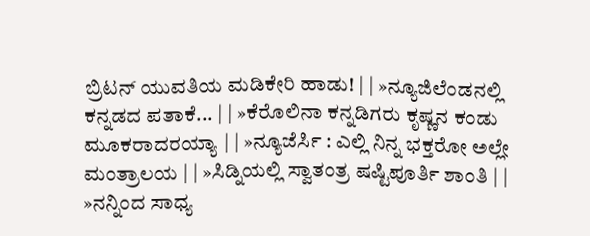ಬ್ರಿಟನ್ ಯುವತಿಯ ಮಡಿಕೇರಿ ಹಾಡು! | | »ನ್ಯೂಜಿಲೆಂಡನಲ್ಲಿ ಕನ್ನಡದ ಪತಾಕೆ... | | »ಕೆರೊಲಿನಾ ಕನ್ನಡಿಗರು ಕೃಷ್ಣನ ಕಂಡು ಮೂಕರಾದರಯ್ಯಾ | | »ನ್ಯೂಜೆರ್ಸಿ : ಎಲ್ಲಿ ನಿನ್ನ ಭಕ್ತರೋ ಅಲ್ಲೇ ಮಂತ್ರಾಲಯ | | »ಸಿಡ್ನಿಯಲ್ಲಿ ಸ್ವಾತಂತ್ರ ಷಷ್ಟಿಪೂರ್ತಿ ಶಾಂತಿ | | »ನನ್ನಿಂದ ಸಾಧ್ಯ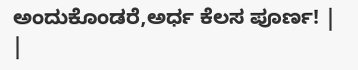ಅಂದುಕೊಂಡರೆ,ಅರ್ಧ ಕೆಲಸ ಪೂರ್ಣ! | |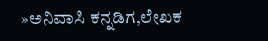»ಅನಿವಾಸಿ ಕನ್ನಡಿಗ,ಲೇಖಕ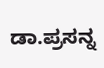ಡಾ.ಪ್ರಸನ್ನ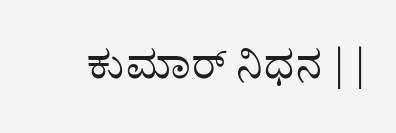ಕುಮಾರ್ ನಿಧನ | |